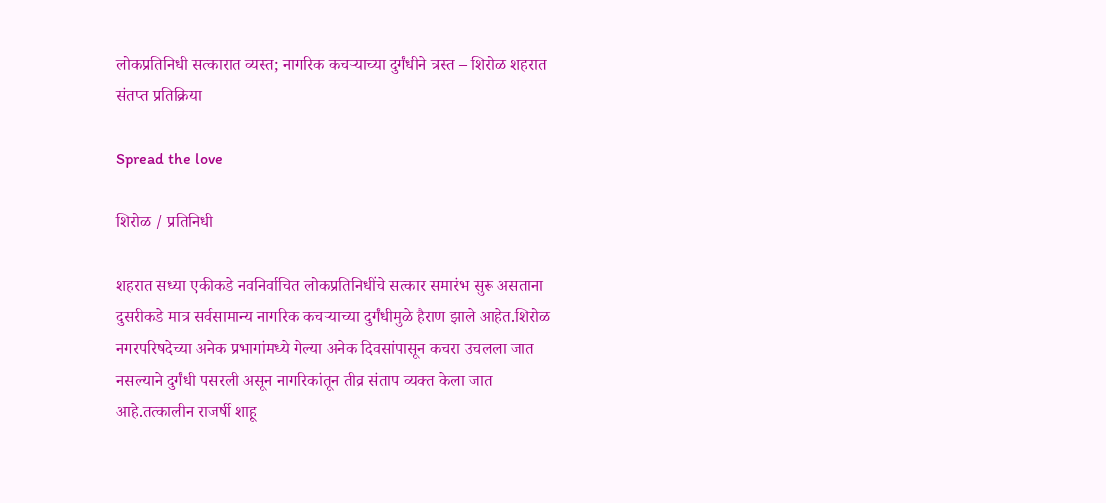लोकप्रतिनिधी सत्कारात व्यस्त; नागरिक कचऱ्याच्या दुर्गंधीने त्रस्त – शिरोळ शहरात संतप्त प्रतिक्रिया

Spread the love

शिरोळ / प्रतिनिधी

शहरात सध्या एकीकडे नवनिर्वाचित लोकप्रतिनिधींचे सत्कार समारंभ सुरू असताना दुसरीकडे मात्र सर्वसामान्य नागरिक कचऱ्याच्या दुर्गंधीमुळे हैराण झाले आहेत.शिरोळ नगरपरिषदेच्या अनेक प्रभागांमध्ये गेल्या अनेक दिवसांपासून कचरा उचलला जात नसल्याने दुर्गंधी पसरली असून नागरिकांतून तीव्र संताप व्यक्त केला जात आहे.तत्कालीन राजर्षी शाहू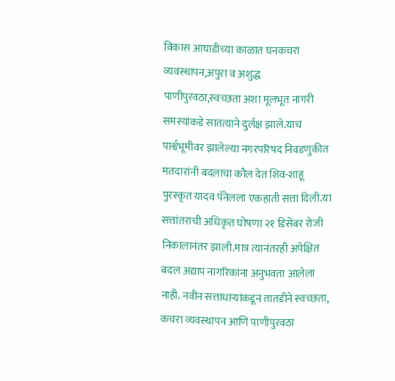विकास आघाडीच्या काळात घनकचरा व्यवस्थापन,अपुरा व अशुद्ध पाणीपुरवठा,स्वच्छता अशा मूलभूत नागरी समस्यांकडे सातत्याने दुर्लक्ष झाले.याच पार्श्वभूमीवर झालेल्या नगरपरिषद निवडणुकीत मतदारांनी बदलाचा कौल देत शिव-शाहू पुरस्कृत यादव पॅनेलला एकहाती सत्ता दिली.या सत्तांतराची अधिकृत घोषणा २१ डिसेंबर रोजी निकालानंतर झाली.मात्र त्यानंतरही अपेक्षित बदल अद्याप नागरिकांना अनुभवता आलेला नाही. नवीन सत्ताधाऱ्यांकडून तातडीने स्वच्छता, कचरा व्यवस्थापन आणि पाणीपुरवठा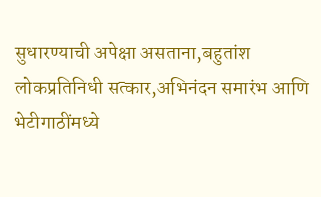सुधारण्याची अपेक्षा असताना,बहुतांश लोकप्रतिनिधी सत्कार,अभिनंदन समारंभ आणि भेटीगाठींमध्ये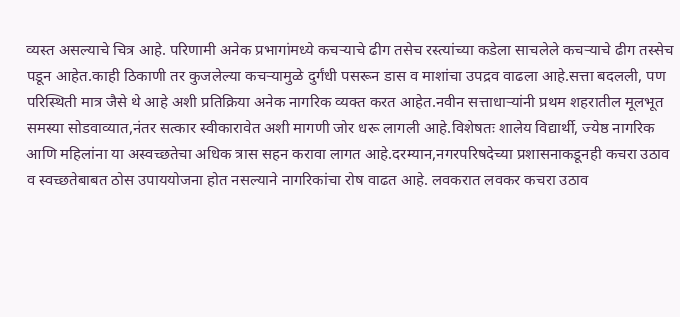व्यस्त असल्याचे चित्र आहे. परिणामी अनेक प्रभागांमध्ये कचऱ्याचे ढीग तसेच रस्त्यांच्या कडेला साचलेले कचऱ्याचे ढीग तस्सेच पडून आहेत.काही ठिकाणी तर कुजलेल्या कचऱ्यामुळे दुर्गंधी पसरून डास व माशांचा उपद्रव वाढला आहे.सत्ता बदलली, पण परिस्थिती मात्र जैसे थे आहे अशी प्रतिक्रिया अनेक नागरिक व्यक्त करत आहेत.नवीन सत्ताधाऱ्यांनी प्रथम शहरातील मूलभूत समस्या सोडवाव्यात,नंतर सत्कार स्वीकारावेत अशी मागणी जोर धरू लागली आहे.विशेषतः शालेय विद्यार्थी, ज्येष्ठ नागरिक आणि महिलांना या अस्वच्छतेचा अधिक त्रास सहन करावा लागत आहे.दरम्यान,नगरपरिषदेच्या प्रशासनाकडूनही कचरा उठाव व स्वच्छतेबाबत ठोस उपाययोजना होत नसल्याने नागरिकांचा रोष वाढत आहे. लवकरात लवकर कचरा उठाव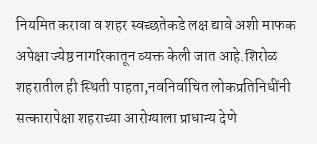नियमित करावा व शहर स्वच्छतेकडे लक्ष द्यावे अशी माफक अपेक्षा ज्येष्ठ नागरिकातून व्यक्त केली जात आहे.शिरोळ शहरातील ही स्थिती पाहता,नवनिर्वाचित लोकप्रतिनिधींनी सत्कारापेक्षा शहराच्या आरोग्याला प्राधान्य देणे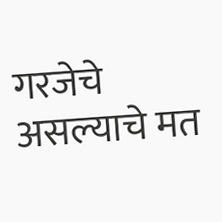गरजेचे असल्याचे मत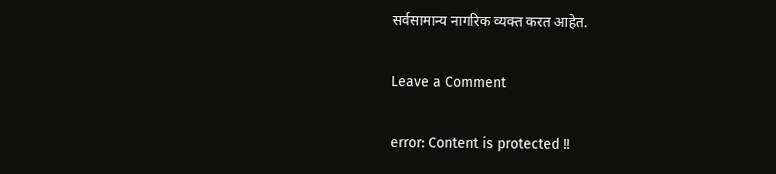सर्वसामान्य नागरिक व्यक्त करत आहेत.

Leave a Comment

error: Content is protected !!